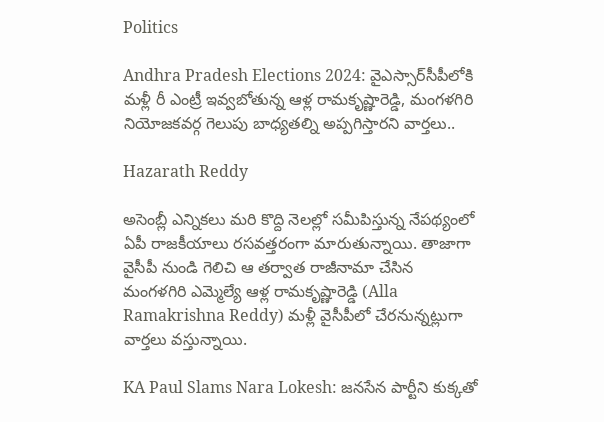Politics

Andhra Pradesh Elections 2024: వైఎస్సార్‌సీపీలోకి మళ్లీ రీ ఎంట్రీ ఇవ్వబోతున్న ఆళ్ల రామకృష్ణారెడ్డి, మంగళగిరి నియోజకవర్గ గెలుపు బాధ్యతల్ని అప్పగిస్తారని వార్తలు..

Hazarath Reddy

అసెంబ్లీ ఎన్నికలు మరి కొద్ది నెలల్లో సమీపిస్తున్న నేపథ్యంలో ఏపీ రాజకీయాలు రసవత్తరంగా మారుతున్నాయి. తాజాగా వైసీపీ నుండి గెలిచి ఆ తర్వాత రాజీనామా చేసిన మంగళగిరి ఎమ్మెల్యే ఆళ్ల రామకృష్ణారెడ్డి (Alla Ramakrishna Reddy) మళ్లీ వైసీపీలో చేరనున్నట్లుగా వార్తలు వస్తున్నాయి.

KA Paul Slams Nara Lokesh: జనసేన పార్టీని కుక్కతో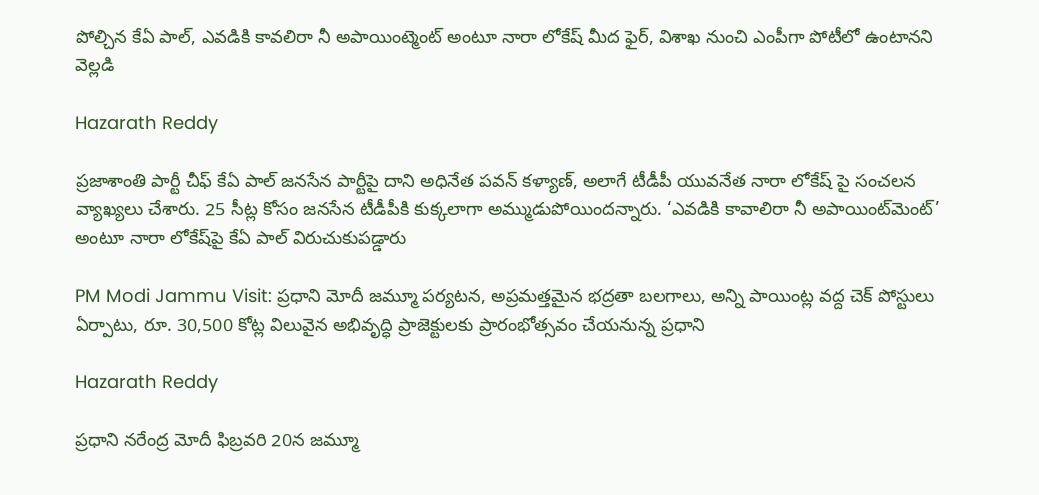పోల్చిన కేఏ పాల్, ఎవడికి కావలిరా నీ అపాయింట్మెంట్ అంటూ నారా లోకేష్ మీద ఫైర్, విశాఖ నుంచి ఎంపీగా పోటీలో ఉంటానని వెల్లడి

Hazarath Reddy

ప్రజాశాంతి పార్టీ చీఫ్ కేఏ పాల్ జనసేన పార్టీపై దాని అధినేత పవన్ కళ్యాణ్, అలాగే టీడీపీ యువనేత నారా లోకేష్ పై సంచలన వ్యాఖ్యలు చేశారు. 25 సీట్ల కోసం జనసేన టీడీపీకి కుక్కలాగా అమ్ముడుపోయిందన్నారు. ‘ఎవడికి కావాలిరా నీ అపాయింట్‌మెంట్’ అంటూ నారా లోకేష్‌పై కేఏ పాల్ విరుచుకుపడ్డారు

PM Modi Jammu Visit: ప్రధాని మోదీ జమ్మూ పర్యటన, అప్రమత్తమైన భద్రతా బలగాలు, అన్ని పాయింట్ల వద్ద చెక్ పోస్టులు ఏర్పాటు, రూ. 30,500 కోట్ల విలువైన అభివృద్ధి ప్రాజెక్టులకు ప్రారంభోత్సవం చేయనున్న ప్రధాని

Hazarath Reddy

ప్రధాని నరేంద్ర మోదీ ఫిబ్రవరి 20న జమ్మూ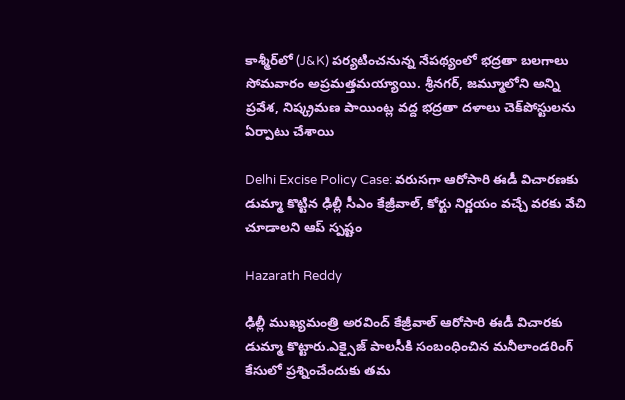కాశ్మీర్‌లో (J&K) పర్యటించనున్న నేపథ్యంలో భద్రతా బలగాలు సోమవారం అప్రమత్తమయ్యాయి. శ్రీనగర్, జమ్మూలోని అన్ని ప్రవేశ, నిష్క్రమణ పాయింట్ల వద్ద భద్రతా దళాలు చెక్‌పోస్టులను ఏర్పాటు చేశాయి

Delhi Excise Policy Case: వరుసగా ఆరోసారి ఈడీ విచారణకు డుమ్మా కొట్టిన ఢిల్లీ సీఎం కేజ్రీవాల్, కోర్టు నిర్ణయం వచ్చే వరకు వేచి చూడాలని ఆప్ స్పష్టం

Hazarath Reddy

ఢిల్లీ ముఖ్యమంత్రి అరవింద్ కేజ్రీవాల్ ఆరోసారి ఈడీ విచారకు డుమ్మా కొట్టారు.ఎక్సైజ్ పాలసీకి సంబంధించిన మనీలాండరింగ్ కేసులో ప్రశ్నించేందుకు తమ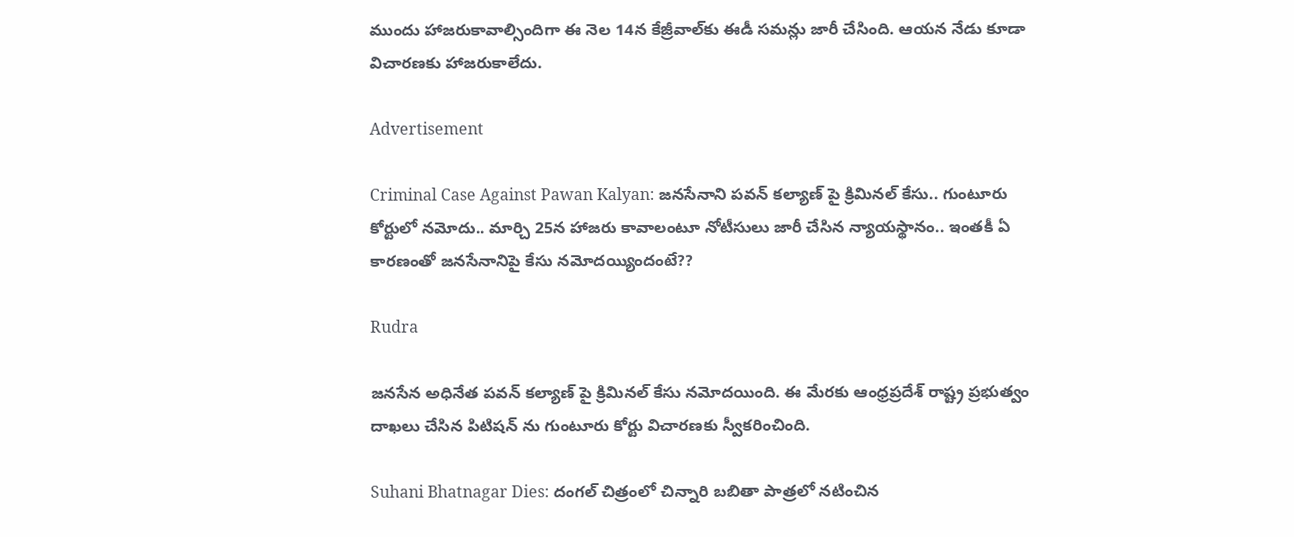ముందు హాజరుకావాల్సిందిగా ఈ నెల 14న కేజ్రీవాల్‌కు ఈడీ సమన్లు జారీ చేసింది. ఆయన నేడు కూడా విచారణకు హాజరుకాలేదు.

Advertisement

Criminal Case Against Pawan Kalyan: జనసేనాని పవన్‌ కల్యాణ్‌ పై క్రిమినల్‌ కేసు.. గుంటూరు కోర్టులో నమోదు.. మార్చి 25న హాజరు కావాలంటూ నోటీసులు జారీ చేసిన న్యాయస్థానం.. ఇంతకీ ఏ కారణంతో జనసేనానిపై కేసు నమోదయ్యిందంటే??

Rudra

జనసేన అధినేత పవన్ కల్యాణ్‌ పై క్రిమినల్‌ కేసు నమోదయింది. ఈ మేరకు ఆంధ్రప్రదేశ్ రాష్ట్ర ప్రభుత్వం దాఖలు చేసిన పిటిషన్‌ ను గుంటూరు కోర్టు విచారణకు స్వీకరించింది.

Suhani Bhatnagar Dies: దంగల్‌ చిత్రంలో చిన్నారి బబితా పాత్రలో నటించిన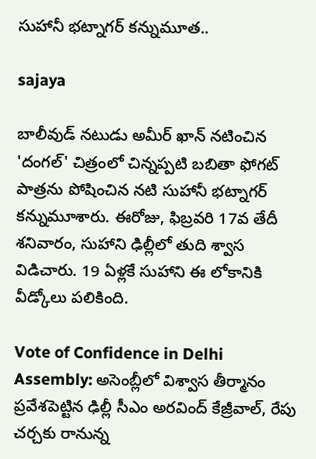సుహానీ భట్నాగర్ కన్నుమూత..

sajaya

బాలీవుడ్ నటుడు అమీర్ ఖాన్ నటించిన 'దంగల్' చిత్రంలో చిన్నప్పటి బబితా ఫోగట్ పాత్రను పోషించిన నటి సుహానీ భట్నాగర్ కన్నుమూశారు. ఈరోజు, ఫిబ్రవరి 17వ తేదీ శనివారం, సుహాని ఢిల్లీలో తుది శ్వాస విడిచారు. 19 ఏళ్లకే సుహాని ఈ లోకానికి వీడ్కోలు పలికింది.

Vote of Confidence in Delhi Assembly: అసెంబ్లీలో విశ్వాస తీర్మానం ప్రవేశపెట్టిన ఢిల్లీ సీఎం అరవింద్‌ కేజ్రీవాల్‌, రేపు చర్చకు రానున్న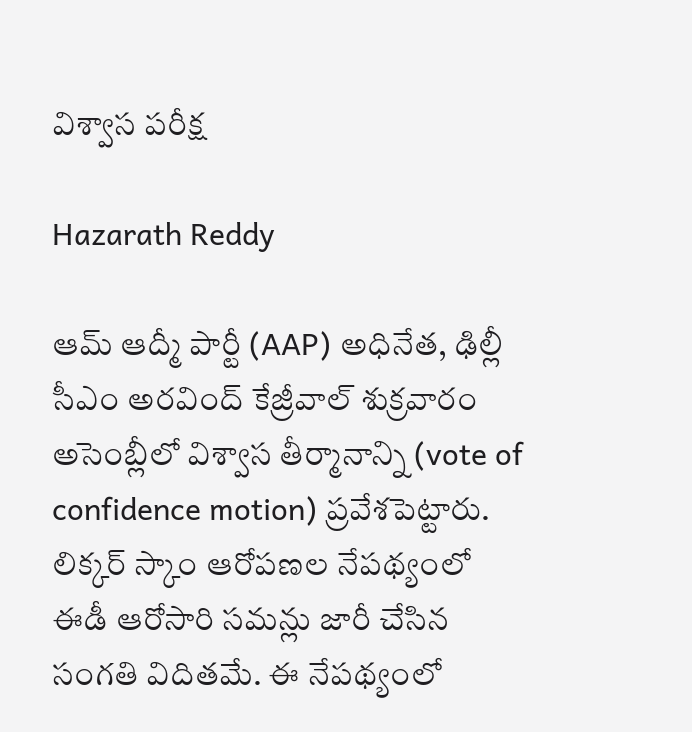విశ్వాస పరీక్ష

Hazarath Reddy

ఆమ్‌ ఆద్మీ పార్టీ (AAP) అధినేత, ఢిల్లీ సీఎం అరవింద్‌ కేజ్రీవాల్‌ శుక్రవారం అసెంబ్లీలో విశ్వాస తీర్మానాన్ని (vote of confidence motion) ప్రవేశపెట్టారు. లిక్కర్ స్కాం ఆరోపణల నేపథ్యంలో ఈడీ ఆరోసారి సమన్లు జారీ చేసిన సంగతి విదితమే. ఈ నేపథ్యంలో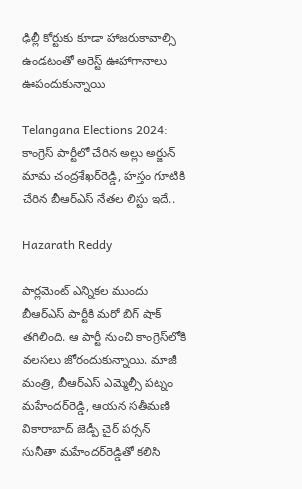ఢిల్లీ కోర్టుకు కూడా హాజరుకావాల్సి ఉండటంతో అరెస్ట్ ఊహాగానాలు ఊపందుకున్నాయి

Telangana Elections 2024: కాంగ్రెస్ పార్టీలో చేరిన అల్లు అర్జున్‌ మామ చంద్రశేఖర్‌రెడ్డి, హస్తం గూటికి చేరిన బీఆర్ఎస్ నేతల లిస్టు ఇదే..

Hazarath Reddy

పార్లమెంట్‌ ఎన్నికల ముందు బీఆర్‌ఎస్‌ పార్టీకి మరో బిగ్ షాక్ తగిలింది. ఆ పార్టీ నుంచి కాంగ్రెస్‌లోకి వలసలు జోరందుకున్నాయి. మాజీ మంత్రి, బీఆర్‌ఎస్‌ ఎమ్మెల్సీ పట్నం మహేందర్‌రెడ్డి, ఆయన సతీమణి వికారాబాద్‌ జెడ్పీ చైర్‌ పర్సన్‌ సునీతా మహేందర్‌రెడ్డితో కలిసి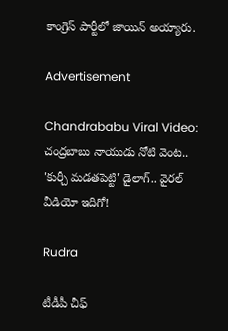కాంగ్రెస్‌ పార్టీలో జాయిన్‌ అయ్యారు.

Advertisement

Chandrababu Viral Video: చంద్రబాబు నాయుడు నోటి వెంట.. 'కుర్చీ మడతపెట్టి' డైలాగ్.. వైరల్ వీడియో ఇదిగో!

Rudra

టీడీపీ చీఫ్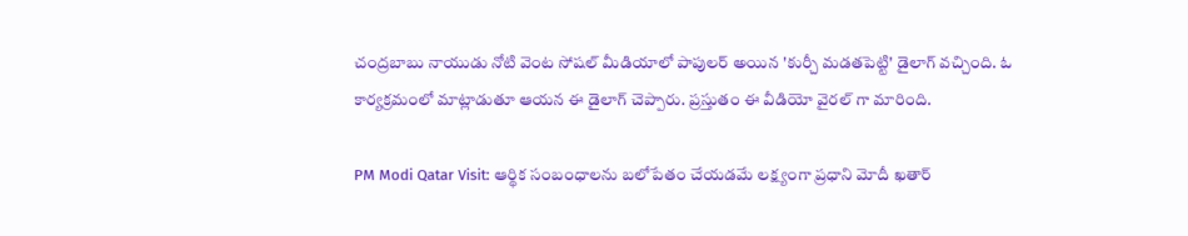చంద్రబాబు నాయుడు నోటి వెంట సోషల్ మీడియాలో పాపులర్ అయిన 'కుర్చీ మడతపెట్టి' డైలాగ్ వచ్చింది. ఓ కార్యక్రమంలో మాట్లాడుతూ ఆయన ఈ డైలాగ్ చెప్పారు. ప్రస్తుతం ఈ వీడియో వైరల్ గా మారింది.

PM Modi Qatar Visit: ఆర్థిక సంబంధాలను బలోపేతం చేయడమే లక్ష్యంగా ప్రధాని మోదీ ఖతార్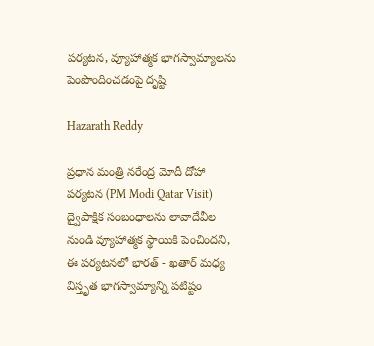పర్యటన, వ్యూహాత్మక భాగస్వామ్యాలను పెంపొందించడంపై దృష్టి

Hazarath Reddy

ప్రధాన మంత్రి నరేంద్ర మోదీ దోహా పర్యటన (PM Modi Qatar Visit) ద్వైపాక్షిక సంబంధాలను లావాదేవీల నుండి వ్యూహాత్మక స్థాయికి పెంచిందని, ఈ పర్యటనలో భారత్ - ఖతార్ మధ్య విస్తృత భాగస్వామ్యాన్ని పటిష్టం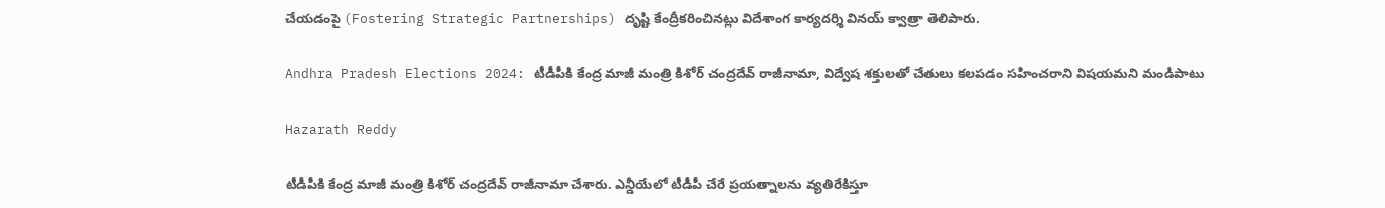చేయడంపై (Fostering Strategic Partnerships) దృష్టి కేంద్రీకరించినట్లు విదేశాంగ కార్యదర్శి వినయ్ క్వాత్రా తెలిపారు.

Andhra Pradesh Elections 2024: టీడీపీకి కేంద్ర మాజీ మంత్రి కిశోర్ చంద్రదేవ్ రాజీనామా, విద్వేష శక్తులతో చేతులు కలపడం సహించరాని విషయమని మండిపాటు

Hazarath Reddy

టీడీపీకి కేంద్ర మాజీ మంత్రి కిశోర్ చంద్రదేవ్ రాజీనామా చేశారు. ఎన్డీయేలో టీడీపీ చేరే ప్రయత్నాలను వ్యతిరేకిస్తూ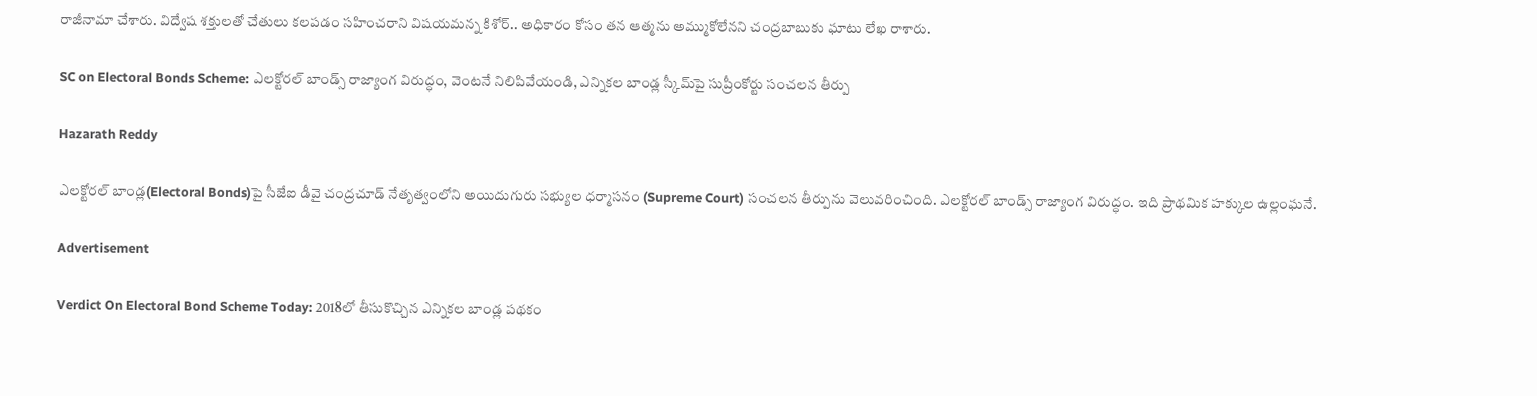రాజీనామా చేశారు. విద్వేష శక్తులతో చేతులు కలపడం సహించరాని విషయమన్న కిశోర్‌.. అధికారం కోసం తన ఆత్మను అమ్ముకోలేనని చంద్రబాబుకు ఘాటు లేఖ రాశారు.

SC on Electoral Bonds Scheme: ఎలక్టోరల్‌ బాండ్స్‌ రాజ్యాంగ విరుద్ధం, వెంటనే నిలిపివేయండి, ఎన్నికల బాండ్ల స్కీమ్‌పై సుప్రీంకోర్టు సంచలన తీర్పు

Hazarath Reddy

ఎల‌క్టోర‌ల్ బాండ్ల(Electoral Bonds)పై సీజేఐ డీవై చంద్ర‌చూడ్ నేతృత్వంలోని అయిదుగురు స‌భ్యుల ధ‌ర్మాస‌నం (Supreme Court) సంచలన తీర్పును వెలువరించింది. ఎలక్టోరల్‌ బాండ్స్‌ రాజ్యాంగ విరుద్ధం. ఇది ప్రాథమిక హక్కుల ఉల్లంఘనే.

Advertisement

Verdict On Electoral Bond Scheme Today: 2018లో తీసుకొచ్చిన ఎన్నికల బాండ్ల పథకం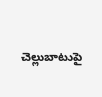చెల్లుబాటుపై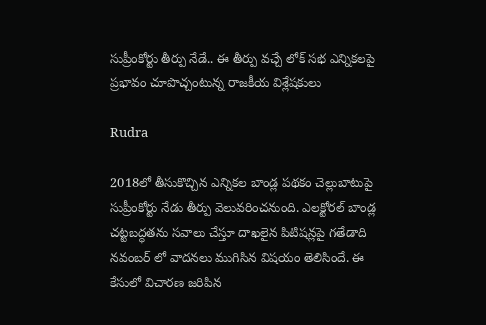సుప్రీంకోర్టు తీర్పు నేడే.. ఈ తీర్పు వచ్చే లోక్ సభ ఎన్నికలపై ప్రభావం చూపొచ్చంటున్న రాజకీయ విశ్లేషకులు

Rudra

2018లో తీసుకొచ్చిన ఎన్నికల బాండ్ల పథకం చెల్లుబాటుపై సుప్రీంకోర్టు నేడు తీర్పు వెలువరించనుంది. ఎలక్టోరల్ బాండ్ల చట్టబద్ధతను సవాలు చేస్తూ దాఖలైన పిటిషన్లపై గతేడాది నవంబర్‌ లో వాదనలు ముగిసిన విషయం తెలిసిందే. ఈ కేసులో విచారణ జరిపిన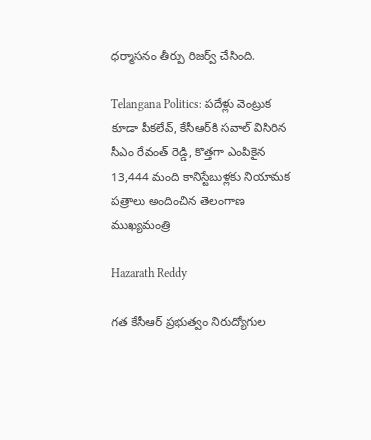ధర్మాసనం తీర్పు రిజర్వ్ చేసింది.

Telangana Politics: పదేళ్లు వెంట్రుక కూడా పీకలేవ్, కేసీఆర్‌కి సవాల్ విసిరిన సీఎం రేవంత్ రెడ్డి, కొత్తగా ఎంపికైన 13,444 మంది కానిస్టేబుళ్లకు నియామక పత్రాలు అందించిన తెలంగాణ ముఖ్యమంత్రి

Hazarath Reddy

గత కేసీఆర్ ప్రభుత్వం నిరుద్యోగుల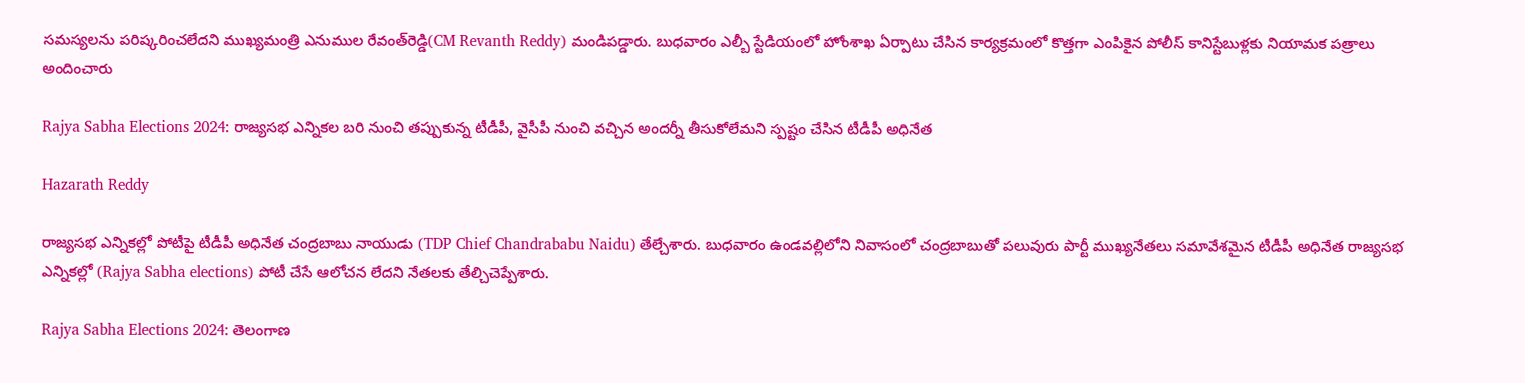సమస్యలను పరిష్కరించలేదని ముఖ్యమంత్రి ఎనుముల రేవంత్‌రెడ్డి(CM Revanth Reddy) మండిపడ్డారు. బుధవారం ఎల్బీ స్టేడియంలో హోంశాఖ ఏర్పాటు చేసిన కార్యక్రమంలో కొత్తగా ఎంపికైన పోలీస్ కానిస్టేబుళ్లకు నియామక పత్రాలు అందించారు

Rajya Sabha Elections 2024: రాజ్యసభ ఎన్నికల బరి నుంచి తప్పుకున్న టీడీపీ, వైసీపీ నుంచి వచ్చిన అందర్నీ తీసుకోలేమని స్పష్టం చేసిన టీడీపీ అధినేత

Hazarath Reddy

రాజ్యసభ ఎన్నికల్లో పోటీపై టీడీపీ అధినేత చంద్రబాబు నాయుడు (TDP Chief Chandrababu Naidu) తేల్చేశారు. బుధవారం ఉండవల్లిలోని నివాసంలో చంద్రబాబుతో పలువురు పార్టీ ముఖ్యనేతలు సమావేశమైన టీడీపీ అధినేత రాజ్యసభ ఎన్నికల్లో (Rajya Sabha elections) పోటీ చేసే ఆలోచన లేదని నేతలకు తేల్చిచెప్పేశారు.

Rajya Sabha Elections 2024: తెలంగాణ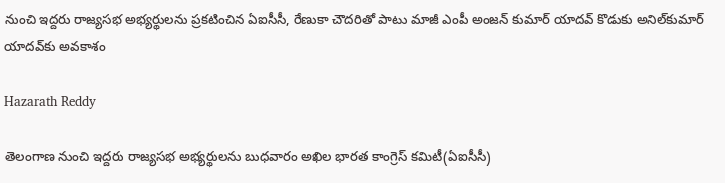నుంచి ఇద్దరు రాజ్యసభ అభ్యర్థులను ప్రకటించిన ఏఐసీసీ, రేణుకా చౌదరితో పాటు మాజీ ఎంపీ అంజన్ కుమార్ యాదవ్ కొడుకు అనిల్‌కుమార్ యాదవ్‌కు అవకాశం

Hazarath Reddy

తెలంగాణ నుంచి ఇద్దరు రాజ్యసభ అభ్యర్థులను బుధవారం అఖిల భారత కాంగ్రెస్ కమిటీ(ఏఐసీసీ)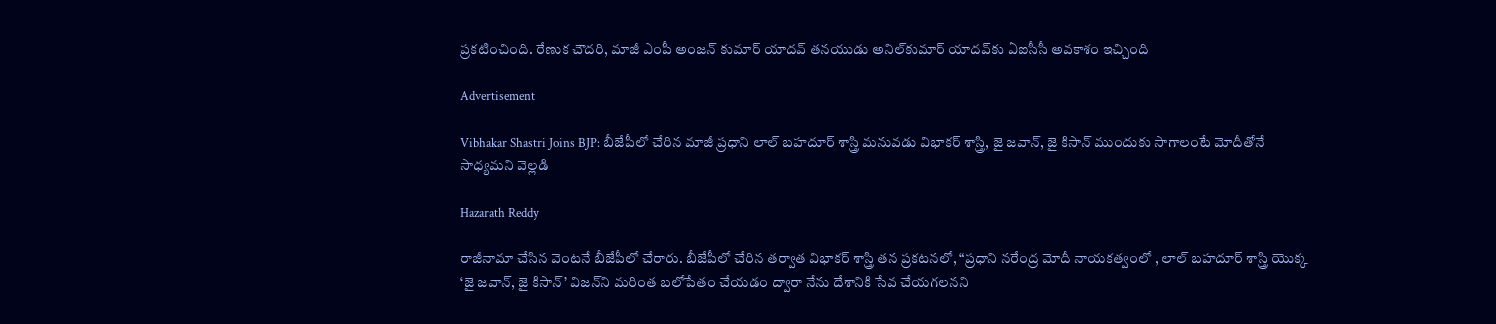ప్రకటించింది. రేణుక చౌదరి, మాజీ ఎంపీ అంజన్ కుమార్ యాదవ్ తనయుడు అనిల్‌కుమార్ యాదవ్‌కు ఏఐసీసీ అవకాశం ఇచ్చింది

Advertisement

Vibhakar Shastri Joins BJP: బీజేపీలో చేరిన మాజీ ప్ర‌ధాని లాల్ బ‌హ‌దూర్ శాస్త్రి మ‌నువ‌డు విభాక‌ర్ శాస్త్రి, జై జవాన్, జై కిసాన్ ముందుకు సాగాలంటే మోదీతోనే సాధ్యమని వెల్లడి

Hazarath Reddy

రాజీనామా చేసిన వెంటనే బీజేపీలో చేరారు. బీజేపీలో చేరిన తర్వాత విభాకర్ శాస్త్రి తన ప్రకటనలో, “ప్రధాని నరేంద్ర మోదీ నాయకత్వంలో , లాల్ బహదూర్ శాస్త్రి యొక్క ‘జై జవాన్, జై కిసాన్’ విజన్‌ని మరింత బలోపేతం చేయడం ద్వారా నేను దేశానికి సేవ చేయగలనని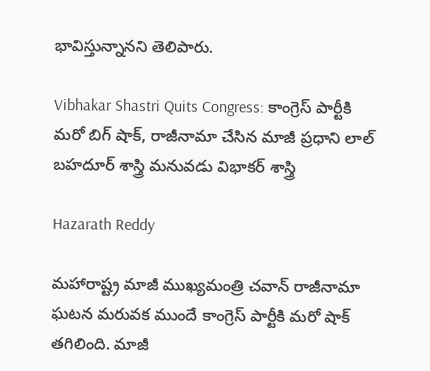భావిస్తున్నానని తెలిపారు.

Vibhakar Shastri Quits Congress: కాంగ్రెస్ పార్టీకి మరో బిగ్ షాక్, రాజీనామా చేసిన మాజీ ప్ర‌ధాని లాల్ బ‌హ‌దూర్ శాస్త్రి మ‌నువ‌డు విభాక‌ర్ శాస్త్రి

Hazarath Reddy

మహారాష్ట్ర మాజీ ముఖ్యమంత్రి చవాన్ రాజీనామా ఘటన మరువక ముందే కాంగ్రెస్ పార్టీకి మ‌రో షాక్ త‌గిలింది. మాజీ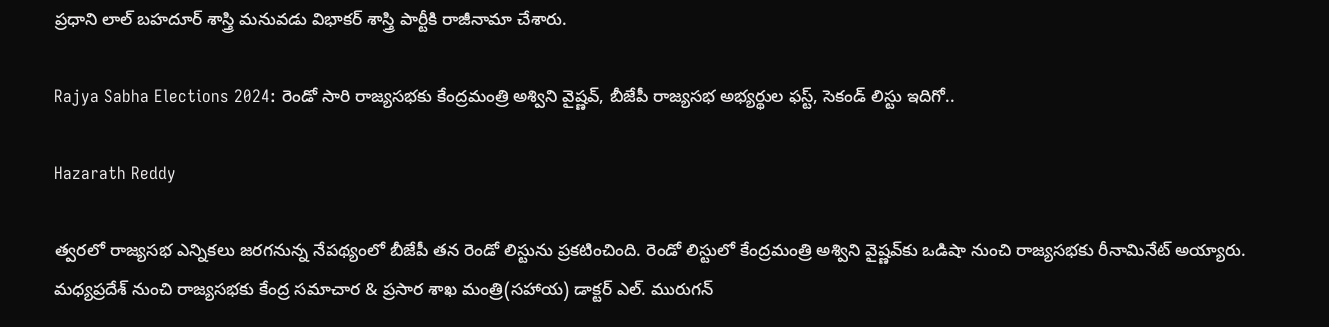ప్ర‌ధాని లాల్ బ‌హ‌దూర్ శాస్త్రి మ‌నువ‌డు విభాక‌ర్ శాస్త్రి పార్టీకి రాజీనామా చేశారు.

Rajya Sabha Elections 2024: రెండో సారి రాజ్యసభకు కేంద్రమంత్రి అశ్విని వైష్ణవ్‌, బీజేపీ రాజ్యసభ అభ్యర్థుల ఫస్ట్, సెకండ్ లిస్టు ఇదిగో..

Hazarath Reddy

త్వరలో రాజ్యసభ ఎన్నికలు జరగనున్న నేపథ్యంలో బీజేపీ తన రెండో లిస్టును ప్రకటించింది. రెండో లిస్టులో కేంద్రమంత్రి అశ్విని వైష్ణవ్‌కు ఒడిషా నుంచి రాజ్యసభకు రీనామినేట్‌ అయ్యారు. మధ్యప్రదేశ్ నుంచి రాజ్యసభకు కేంద్ర సమాచార & ప్రసార శాఖ మంత్రి(సహాయ) డాక్టర్ ఎల్. మురుగన్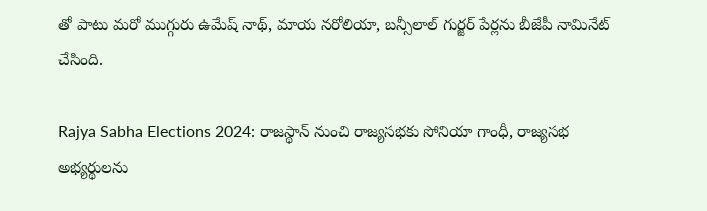తో పాటు మరో ముగ్గురు ఉమేష్ నాథ్, మాయ నరోలియా, బన్సీలాల్ గుర్జర్ పేర్లను బీజేపీ నామినేట్‌ చేసింది.

Rajya Sabha Elections 2024: రాజస్థాన్ నుంచి రాజ్యసభకు సోనియా గాంధీ, రాజ్యసభ అభ్యర్థులను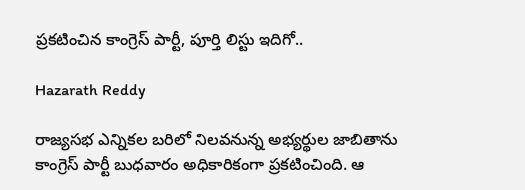ప్రకటించిన కాంగ్రెస్ పార్టీ, పూర్తి లిస్టు ఇదిగో..

Hazarath Reddy

రాజ్యసభ ఎన్నికల బరిలో నిలవనున్న అభ్యర్థుల జాబితాను కాంగ్రెస్ పార్టీ బుధవారం అధికారికంగా ప్రకటించింది. ఆ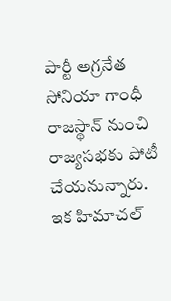పార్టీ అగ్రనేత సోనియా గాంధీ రాజస్థాన్ నుంచి రాజ్యసభకు పోటీ చేయనున్నారు. ఇక హిమాచల్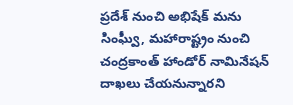ప్రదేశ్ నుంచి అభిషేక్ మను సింఘ్వీ, మహారాష్ట్రం నుంచి చంద్రకాంత్ హాండోర్‌ నామినేషన్ దాఖలు చేయనున్నారని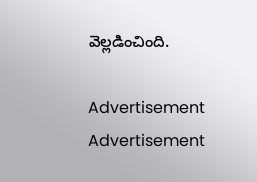వెల్లడించింది.

Advertisement
Advertisement